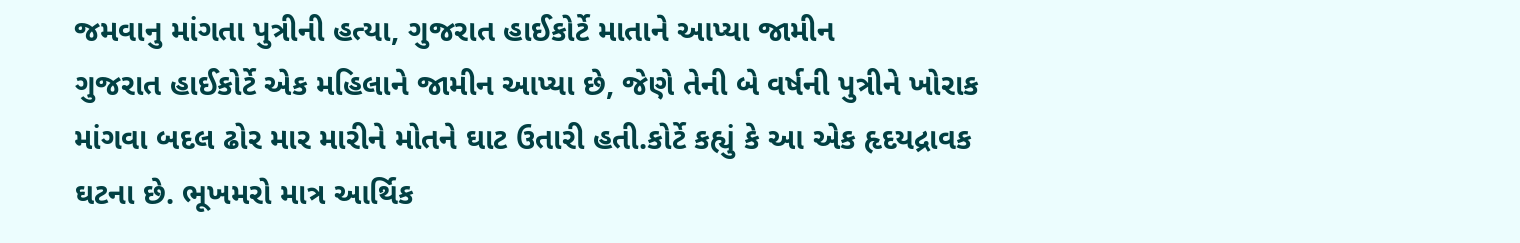જમવાનુ માંગતા પુત્રીની હત્યા, ગુજરાત હાઈકોર્ટે માતાને આપ્યા જામીન
ગુજરાત હાઈકોર્ટે એક મહિલાને જામીન આપ્યા છે, જેણે તેની બે વર્ષની પુત્રીને ખોરાક માંગવા બદલ ઢોર માર મારીને મોતને ઘાટ ઉતારી હતી.કોર્ટે કહ્યું કે આ એક હૃદયદ્રાવક ઘટના છે. ભૂખમરો માત્ર આર્થિક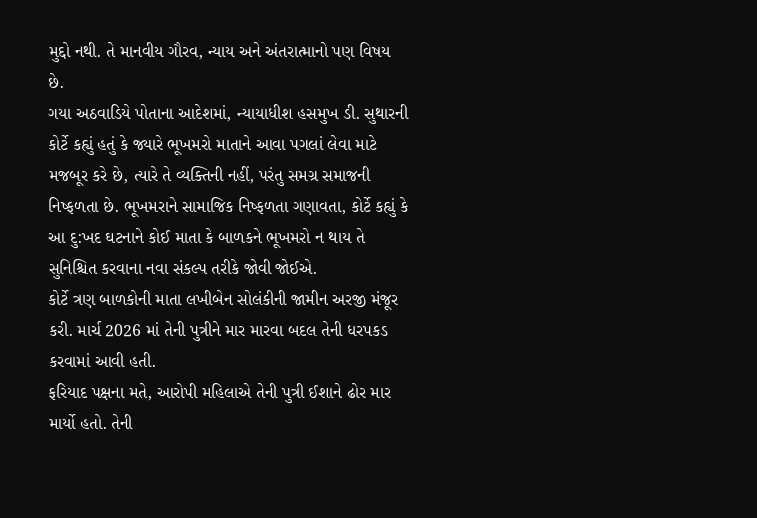મુદ્દો નથી. તે માનવીય ગૌરવ, ન્યાય અને અંતરાત્માનો પણ વિષય છે.
ગયા અઠવાડિયે પોતાના આદેશમાં, ન્યાયાધીશ હસમુખ ડી. સુથારની કોર્ટે કહ્યું હતું કે જ્યારે ભૂખમરો માતાને આવા પગલાં લેવા માટે મજબૂર કરે છે, ત્યારે તે વ્યક્તિની નહીં, પરંતુ સમગ્ર સમાજની નિષ્ફળતા છે. ભૂખમરાને સામાજિક નિષ્ફળતા ગણાવતા, કોર્ટે કહ્યું કે આ દુ:ખદ ઘટનાને કોઈ માતા કે બાળકને ભૂખમરો ન થાય તે સુનિશ્ચિત કરવાના નવા સંકલ્પ તરીકે જોવી જોઈએ.
કોર્ટે ત્રણ બાળકોની માતા લખીબેન સોલંકીની જામીન અરજી મંજૂર કરી. માર્ચ 2026 માં તેની પુત્રીને માર મારવા બદલ તેની ધરપકડ કરવામાં આવી હતી.
ફરિયાદ પક્ષના મતે, આરોપી મહિલાએ તેની પુત્રી ઈશાને ઢોર માર માર્યો હતો. તેની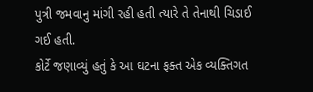પુત્રી જમવાનુ માંગી રહી હતી ત્યારે તે તેનાથી ચિડાઈ ગઈ હતી.
કોર્ટે જણાવ્યું હતું કે આ ઘટના ફક્ત એક વ્યક્તિગત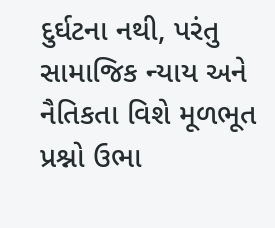દુર્ઘટના નથી, પરંતુ સામાજિક ન્યાય અને નૈતિકતા વિશે મૂળભૂત પ્રશ્નો ઉભા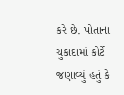કરે છે. પોતાના ચુકાદામાં કોર્ટે જણાવ્યું હતું કે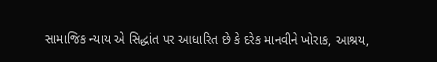સામાજિક ન્યાય એ સિદ્ધાંત પર આધારિત છે કે દરેક માનવીને ખોરાક, આશ્રય,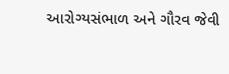આરોગ્યસંભાળ અને ગૌરવ જેવી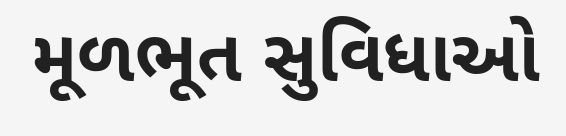મૂળભૂત સુવિધાઓ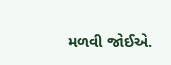મળવી જોઈએ.